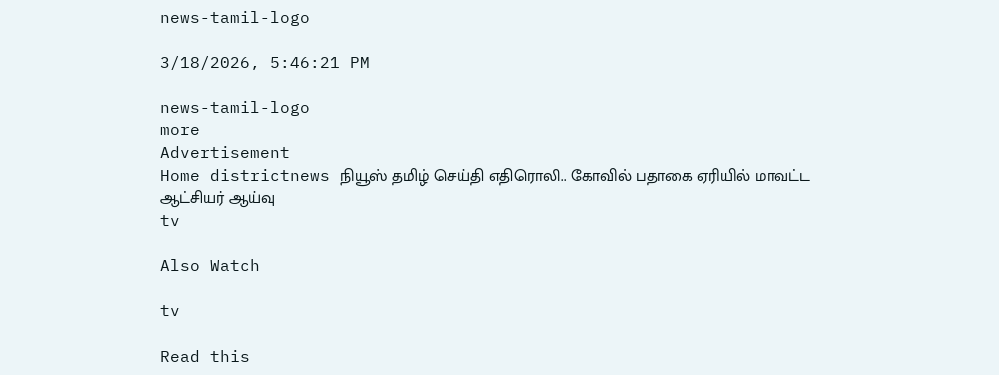news-tamil-logo

3/18/2026, 5:46:21 PM

news-tamil-logo
more
Advertisement
Home districtnews நியூஸ் தமிழ் செய்தி எதிரொலி.. கோவில் பதாகை ஏரியில் மாவட்ட ஆட்சியர் ஆய்வு
tv

Also Watch

tv

Read this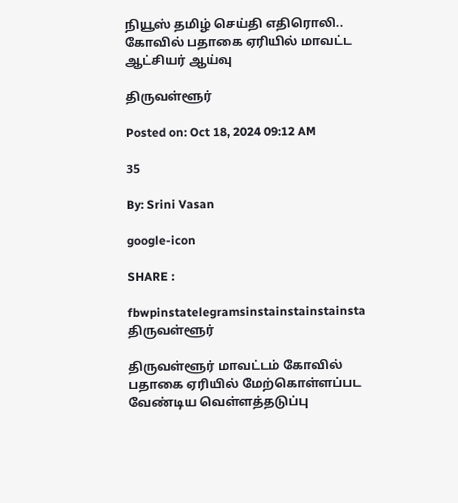நியூஸ் தமிழ் செய்தி எதிரொலி.. கோவில் பதாகை ஏரியில் மாவட்ட ஆட்சியர் ஆய்வு

திருவள்ளூர்

Posted on: Oct 18, 2024 09:12 AM

35

By: Srini Vasan

google-icon

SHARE :

fbwpinstatelegramsinstainstainstainsta
திருவள்ளூர்

திருவள்ளூர் மாவட்டம் கோவில் பதாகை ஏரியில் மேற்கொள்ளப்பட வேண்டிய வெள்ளத்தடுப்பு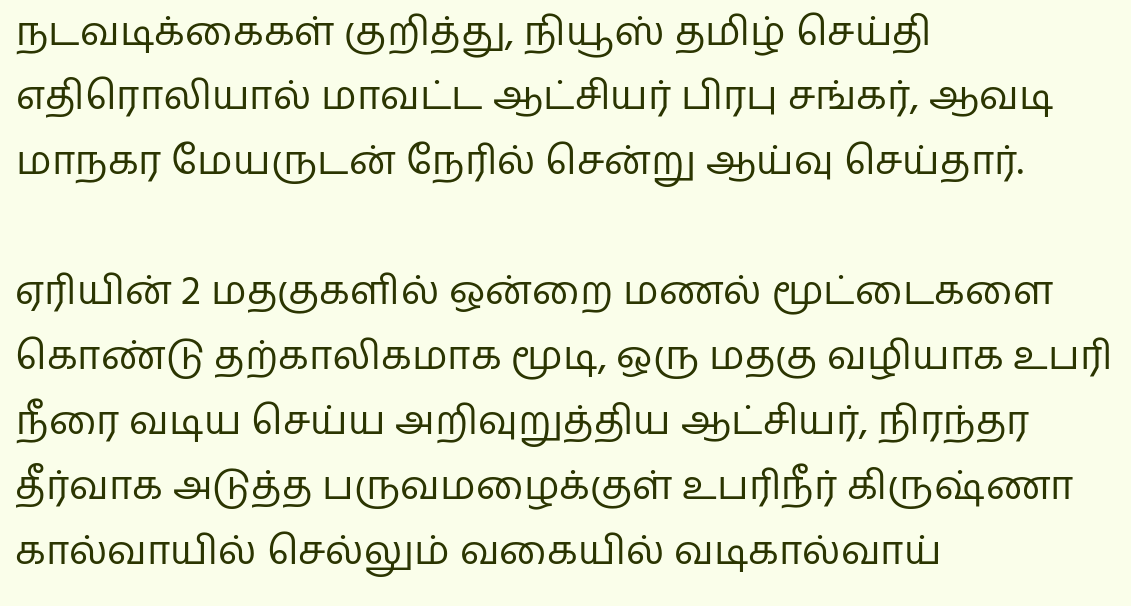நடவடிக்கைகள் குறித்து, நியூஸ் தமிழ் செய்தி எதிரொலியால் மாவட்ட ஆட்சியர் பிரபு சங்கர், ஆவடி மாநகர மேயருடன் நேரில் சென்று ஆய்வு செய்தார்.

ஏரியின் 2 மதகுகளில் ஒன்றை மணல் மூட்டைகளை கொண்டு தற்காலிகமாக மூடி, ஒரு மதகு வழியாக உபரி நீரை வடிய செய்ய அறிவுறுத்திய ஆட்சியர், நிரந்தர தீர்வாக அடுத்த பருவமழைக்குள் உபரிநீர் கிருஷ்ணா கால்வாயில் செல்லும் வகையில் வடிகால்வாய்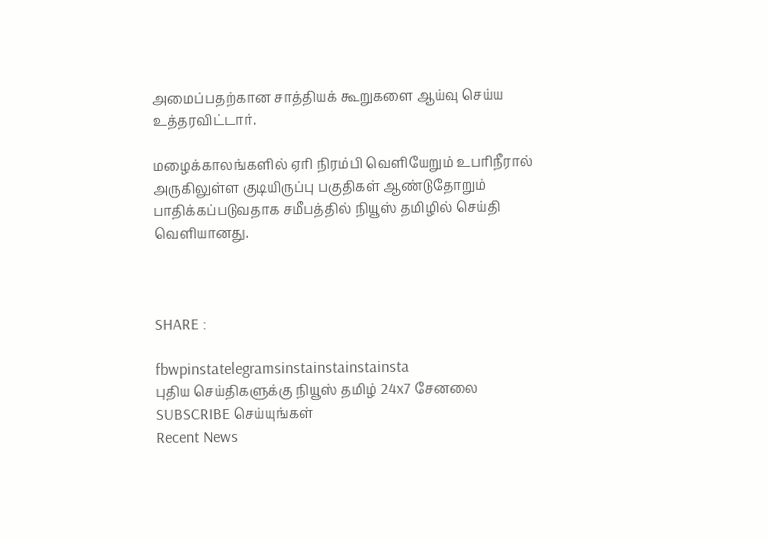அமைப்பதற்கான சாத்தியக் கூறுகளை ஆய்வு செய்ய உத்தரவிட்டார்.

மழைக்காலங்களில் ஏரி நிரம்பி வெளியேறும் உபரிநீரால் அருகிலுள்ள குடியிருப்பு பகுதிகள் ஆண்டுதோறும் பாதிக்கப்படுவதாக சமீபத்தில் நியூஸ் தமிழில் செய்தி வெளியானது.



SHARE :

fbwpinstatelegramsinstainstainstainsta
புதிய செய்திகளுக்கு நியூஸ் தமிழ் 24x7 சேனலை SUBSCRIBE செய்யுங்கள்
Recent News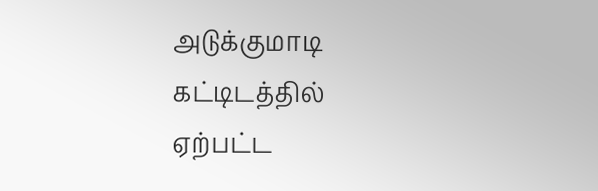அடுக்குமாடி கட்டிடத்தில் ஏற்பட்ட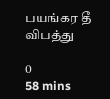பயங்கர தீ விபத்து

0
58 mins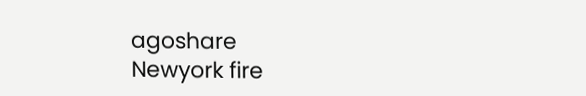agoshare
Newyork fire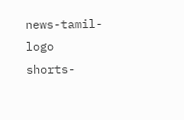news-tamil-logo
shorts-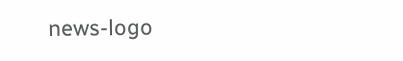news-logo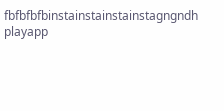fbfbfbfbinstainstainstainstagngndh
playapp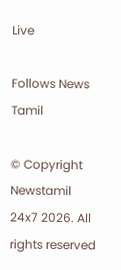Live

Follows News Tamil

© Copyright Newstamil 24x7 2026. All rights reserved